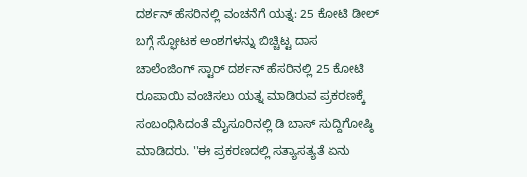ದರ್ಶನ್ ಹೆಸರಿನಲ್ಲಿ ವಂಚನೆಗೆ ಯತ್ನ: 25 ಕೋಟಿ ಡೀಲ್ ಬಗ್ಗೆ ಸ್ಫೋಟಕ ಅಂಶಗಳನ್ನು ಬಿಚ್ಚಿಟ್ಟ ದಾಸ
ಚಾಲೆಂಜಿಂಗ್ ಸ್ಟಾರ್ ದರ್ಶನ್ ಹೆಸರಿನಲ್ಲಿ 25 ಕೋಟಿ ರೂಪಾಯಿ ವಂಚಿಸಲು ಯತ್ನ ಮಾಡಿರುವ ಪ್ರಕರಣಕ್ಕೆ ಸಂಬಂಧಿಸಿದಂತೆ ಮೈಸೂರಿನಲ್ಲಿ ಡಿ ಬಾಸ್ ಸುದ್ದಿಗೋಷ್ಠಿ ಮಾಡಿದರು. ''ಈ ಪ್ರಕರಣದಲ್ಲಿ ಸತ್ಯಾಸತ್ಯತೆ ಏನು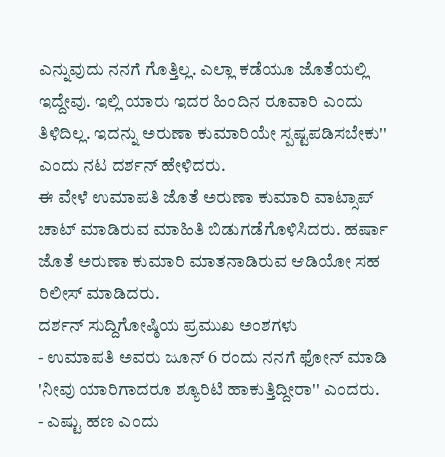ಎನ್ನುವುದು ನನಗೆ ಗೊತ್ತಿಲ್ಲ. ಎಲ್ಲಾ ಕಡೆಯೂ ಜೊತೆಯಲ್ಲಿ ಇದ್ದೇವು. ಇಲ್ಲಿ ಯಾರು ಇದರ ಹಿಂದಿನ ರೂವಾರಿ ಎಂದು ತಿಳಿದಿಲ್ಲ. ಇದನ್ನು ಅರುಣಾ ಕುಮಾರಿಯೇ ಸ್ಪಷ್ಟಪಡಿಸಬೇಕು'' ಎಂದು ನಟ ದರ್ಶನ್ ಹೇಳಿದರು.
ಈ ವೇಳೆ ಉಮಾಪತಿ ಜೊತೆ ಅರುಣಾ ಕುಮಾರಿ ವಾಟ್ಸಾಪ್ ಚಾಟ್ ಮಾಡಿರುವ ಮಾಹಿತಿ ಬಿಡುಗಡೆಗೊಳಿಸಿದರು. ಹರ್ಷಾ ಜೊತೆ ಅರುಣಾ ಕುಮಾರಿ ಮಾತನಾಡಿರುವ ಆಡಿಯೋ ಸಹ ರಿಲೀಸ್ ಮಾಡಿದರು.
ದರ್ಶನ್ ಸುದ್ದಿಗೋಷ್ಠಿಯ ಪ್ರಮುಖ ಅಂಶಗಳು
- ಉಮಾಪತಿ ಅವರು ಜೂನ್ 6 ರಂದು ನನಗೆ ಫೋನ್ ಮಾಡಿ 'ನೀವು ಯಾರಿಗಾದರೂ ಶ್ಯೂರಿಟಿ ಹಾಕುತ್ತಿದ್ದೀರಾ'' ಎಂದರು.
- ಎಷ್ಟು ಹಣ ಎಂದು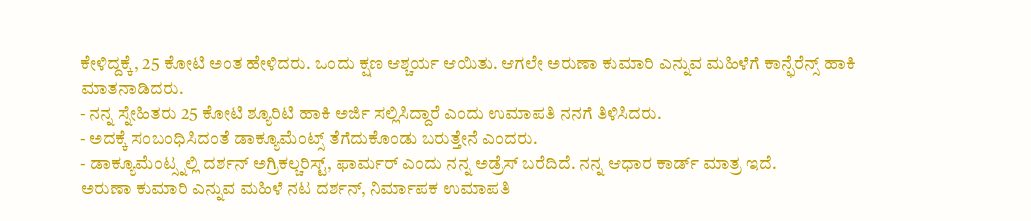ಕೇಳಿದ್ದಕ್ಕೆ, 25 ಕೋಟಿ ಅಂತ ಹೇಳಿದರು. ಒಂದು ಕ್ಷಣ ಆಶ್ಚರ್ಯ ಆಯಿತು. ಆಗಲೇ ಅರುಣಾ ಕುಮಾರಿ ಎನ್ನುವ ಮಹಿಳೆಗೆ ಕಾನ್ಫೆರೆನ್ಸ್ ಹಾಕಿ ಮಾತನಾಡಿದರು.
- ನನ್ನ ಸ್ನೇಹಿತರು 25 ಕೋಟಿ ಶ್ಯೂರಿಟಿ ಹಾಕಿ ಅರ್ಜಿ ಸಲ್ಲಿಸಿದ್ದಾರೆ ಎಂದು ಉಮಾಪತಿ ನನಗೆ ತಿಳಿಸಿದರು.
- ಅದಕ್ಕೆ ಸಂಬಂಧಿಸಿದಂತೆ ಡಾಕ್ಯೂಮೆಂಟ್ಸ್ ತೆಗೆದುಕೊಂಡು ಬರುತ್ತೇನೆ ಎಂದರು.
- ಡಾಕ್ಯೂಮೆಂಟ್ಸ್ನಲ್ಲಿ ದರ್ಶನ್ ಅಗ್ರಿಕಲ್ಚರಿಸ್ಟ್, ಫಾರ್ಮರ್ ಎಂದು ನನ್ನ ಅಡ್ರೆಸ್ ಬರೆದಿದೆ. ನನ್ನ ಆಧಾರ ಕಾರ್ಡ್ ಮಾತ್ರ ಇದೆ.
ಅರುಣಾ ಕುಮಾರಿ ಎನ್ನುವ ಮಹಿಳೆ ನಟ ದರ್ಶನ್, ನಿರ್ಮಾಪಕ ಉಮಾಪತಿ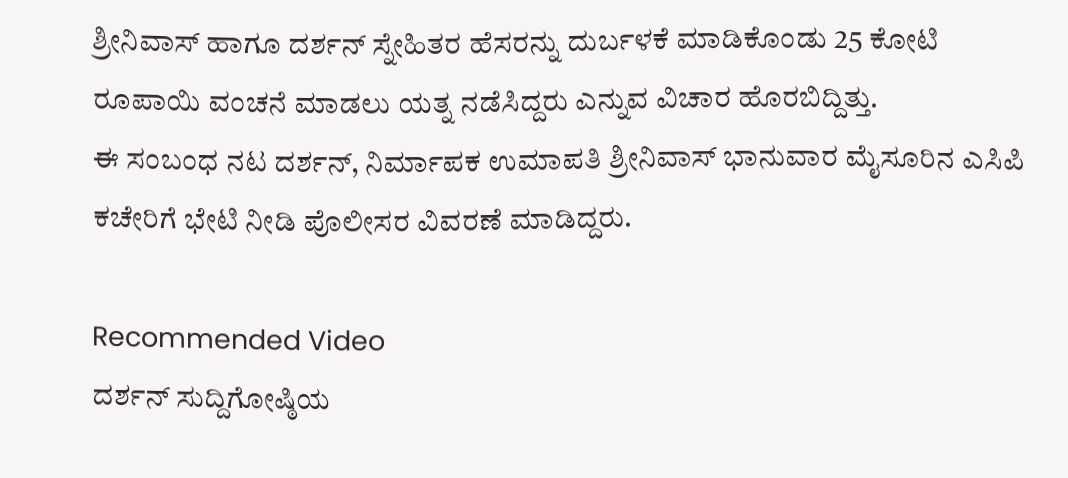ಶ್ರೀನಿವಾಸ್ ಹಾಗೂ ದರ್ಶನ್ ಸ್ನೇಹಿತರ ಹೆಸರನ್ನು ದುರ್ಬಳಕೆ ಮಾಡಿಕೊಂಡು 25 ಕೋಟಿ ರೂಪಾಯಿ ವಂಚನೆ ಮಾಡಲು ಯತ್ನ ನಡೆಸಿದ್ದರು ಎನ್ನುವ ವಿಚಾರ ಹೊರಬಿದ್ದಿತ್ತು.
ಈ ಸಂಬಂಧ ನಟ ದರ್ಶನ್, ನಿರ್ಮಾಪಕ ಉಮಾಪತಿ ಶ್ರೀನಿವಾಸ್ ಭಾನುವಾರ ಮೈಸೂರಿನ ಎಸಿಪಿ ಕಚೇರಿಗೆ ಭೇಟಿ ನೀಡಿ ಪೊಲೀಸರ ವಿವರಣೆ ಮಾಡಿದ್ದರು.

Recommended Video
ದರ್ಶನ್ ಸುದ್ದಿಗೋಷ್ಠಿಯ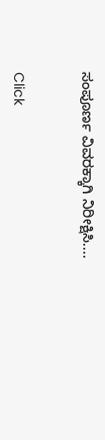ಸಂಪೂರ್ಣ ವಿವರಕ್ಕಾಗಿ ನಿರೀಕ್ಷಿಸಿ....


Click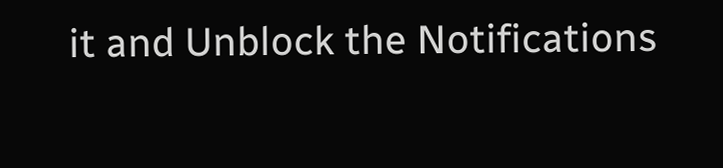it and Unblock the Notifications